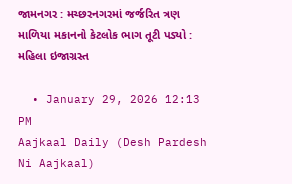જામનગર : મચ્છરનગરમાં જર્જરિત ત્રણ માળિયા મકાનનો કેટલોક ભાગ તૂટી પડ્યો : મહિલા ઇજાગ્રસ્ત

  • January 29, 2026 12:13 PM
Aajkaal Daily (Desh Pardesh Ni Aajkaal)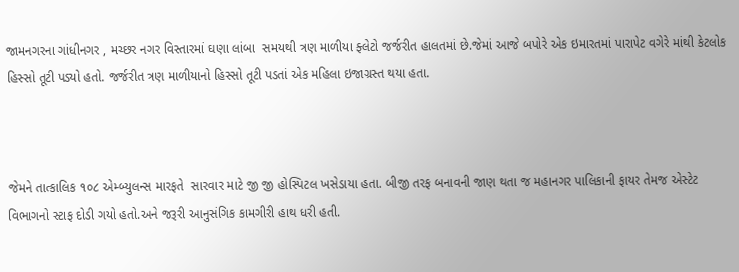જામનગરના ગાંધીનગર , મચ્છર નગર વિસ્તારમાં ઘણા લાંબા  સમયથી ત્રણ માળીયા ફ્લેટો જર્જરીત હાલતમાં છે.જેમાં આજે બપોરે એક ઇમારતમાં પારાપેટ વગેરે માંથી કેટલોક હિસ્સો તૂટી પડ્યો હતો. જર્જરીત ત્રણ માળીયાનો હિસ્સો તૂટી પડતાં એક મહિલા ઇજાગ્રસ્ત થયા હતા.



જેમને તાત્કાલિક ૧૦૮ એમ્બ્યુલન્સ મારફતે  સારવાર માટે જી જી હોસ્પિટલ ખસેડાયા હતા. બીજી તરફ બનાવની જાણ થતા જ મહાનગર પાલિકાની ફાયર તેમજ એસ્ટેટ વિભાગનો સ્ટાફ દોડી ગયો હતો.અને જરૂરી આનુસંગિક કામગીરી હાથ ધરી હતી.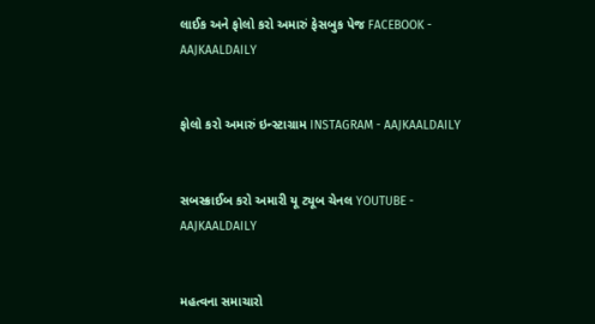લાઈક અને ફોલો કરો અમારું ફેસબુક પેજ FACEBOOK - AAJKAALDAILY


ફોલો કરો અમારું ઇન્સ્ટાગ્રામ INSTAGRAM - AAJKAALDAILY


સબસ્ક્રાઈબ કરો અમારી યૂ ટ્યૂબ ચેનલ YOUTUBE - AAJKAALDAILY


મહત્વના સમાચારો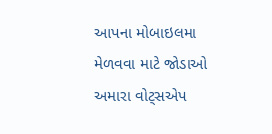આપના મોબાઇલમા મેળવવા માટે જોડાઓ અમારા વોટ્સએપ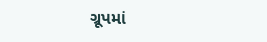ગ્રૂપમાં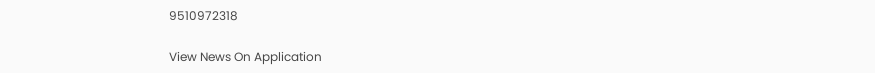9510972318

View News On Application